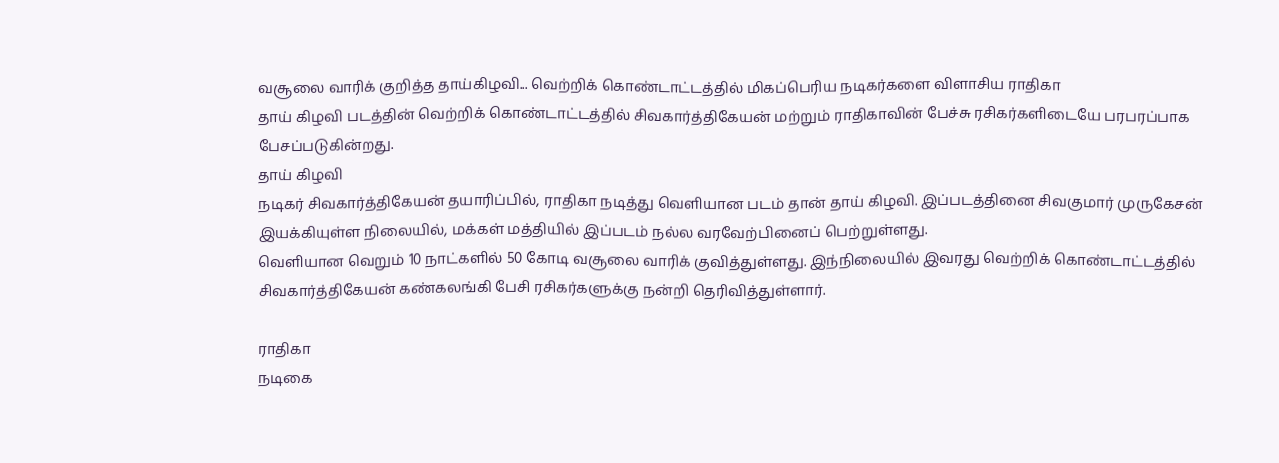வசூலை வாரிக் குறித்த தாய்கிழவி... வெற்றிக் கொண்டாட்டத்தில் மிகப்பெரிய நடிகர்களை விளாசிய ராதிகா
தாய் கிழவி படத்தின் வெற்றிக் கொண்டாட்டத்தில் சிவகார்த்திகேயன் மற்றும் ராதிகாவின் பேச்சு ரசிகர்களிடையே பரபரப்பாக பேசப்படுகின்றது.
தாய் கிழவி
நடிகர் சிவகார்த்திகேயன் தயாரிப்பில், ராதிகா நடித்து வெளியான படம் தான் தாய் கிழவி. இப்படத்தினை சிவகுமார் முருகேசன் இயக்கியுள்ள நிலையில், மக்கள் மத்தியில் இப்படம் நல்ல வரவேற்பினைப் பெற்றுள்ளது.
வெளியான வெறும் 10 நாட்களில் 50 கோடி வசூலை வாரிக் குவித்துள்ளது. இந்நிலையில் இவரது வெற்றிக் கொண்டாட்டத்தில் சிவகார்த்திகேயன் கண்கலங்கி பேசி ரசிகர்களுக்கு நன்றி தெரிவித்துள்ளார்.

ராதிகா
நடிகை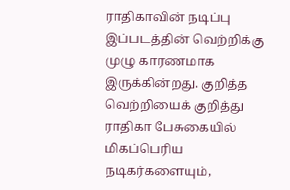ராதிகாவின் நடிப்பு இப்படத்தின் வெற்றிக்கு முழு காரணமாக இருக்கின்றது. குறித்த வெற்றியைக் குறித்து ராதிகா பேசுகையில் மிகப்பெரிய நடிகர்களையும்,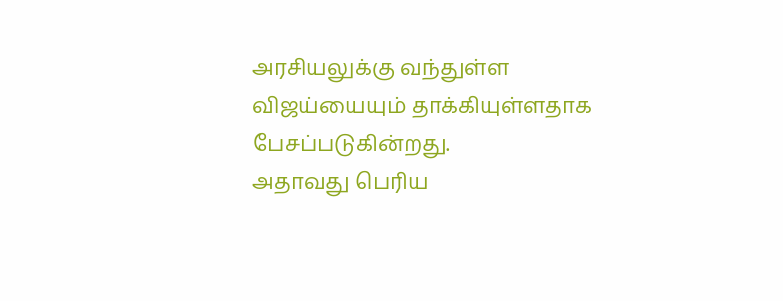அரசியலுக்கு வந்துள்ள விஜய்யையும் தாக்கியுள்ளதாக பேசப்படுகின்றது.
அதாவது பெரிய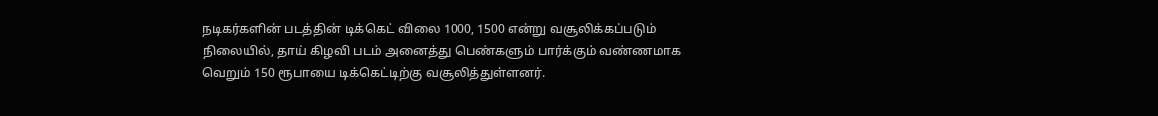நடிகர்களின் படத்தின் டிக்கெட் விலை 1000, 1500 என்று வசூலிக்கப்படும் நிலையில், தாய் கிழவி படம் அனைத்து பெண்களும் பார்க்கும் வண்ணமாக வெறும் 150 ரூபாயை டிக்கெட்டிற்கு வசூலித்துள்ளனர்.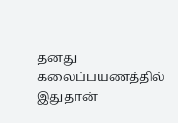தனது கலைப்பயணத்தில் இதுதான்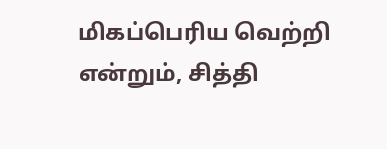மிகப்பெரிய வெற்றி என்றும், சித்தி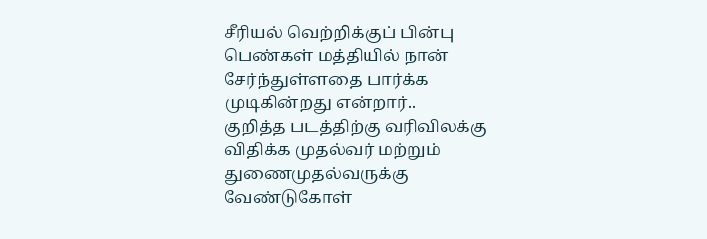சீரியல் வெற்றிக்குப் பின்பு பெண்கள் மத்தியில் நான் சேர்ந்துள்ளதை பார்க்க முடிகின்றது என்றார்..
குறித்த படத்திற்கு வரிவிலக்கு விதிக்க முதல்வர் மற்றும் துணைமுதல்வருக்கு வேண்டுகோள்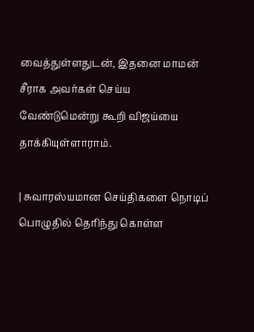வைத்துள்ளதுடன், இதனை மாமன் சீராக அவர்கள் செய்ய வேண்டுமென்று கூறி விஜய்யை தாக்கியுள்ளாராம்.

| சுவாரஸ்யமான செய்திகளை நொடிப் பொழுதில் தெரிந்து கொள்ள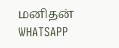மனிதன் WHATSAPP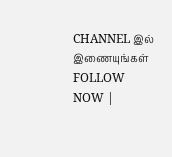CHANNEL இல் இணையுங்கள் FOLLOW NOW |